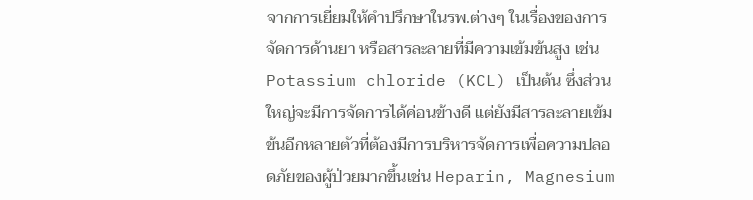จากการเยี่ยมให้คำปรึกษาในรพ.ต่างๆ ในเรื่องของการจัดการด้านยา หรือสารละลายที่มีความเข้มข้นสูง เช่น Potassium chloride (KCL) เป็นต้น ซึ่งส่วนใหญ่จะมีการจัดการได้ค่อนข้างดี แต่ยังมีสารละลายเข้มข้นอีกหลายตัวที่ต้องมีการบริหารจัดการเพื่อความปลอดภัยของผู้ป่วยมากขึ้นเช่น Heparin, Magnesium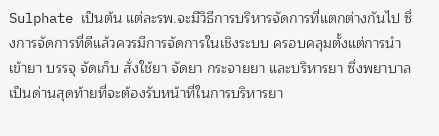Sulphate เป็นต้น แต่ละรพ.จะมีวิธีการบริหารจัดการที่แตกต่างกันไป ซึ่งการจัดการที่ดีแล้วควรมีการจัดการในเชิงระบบ ครอบคลุมตั้งแต่การนำเข้ายา บรรจุ จัดเก็บ สั่งใช้ยา จัดยา กระจายยา และบริหารยา ซึ่งพยาบาลเป็นด่านสุดท้ายที่จะต้องรับหน้าที่ในการบริหารยา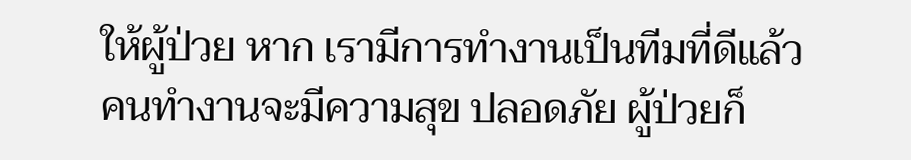ให้ผู้ป่วย หาก เรามีการทำงานเป็นทีมที่ดีแล้ว คนทำงานจะมีความสุข ปลอดภัย ผู้ป่วยก็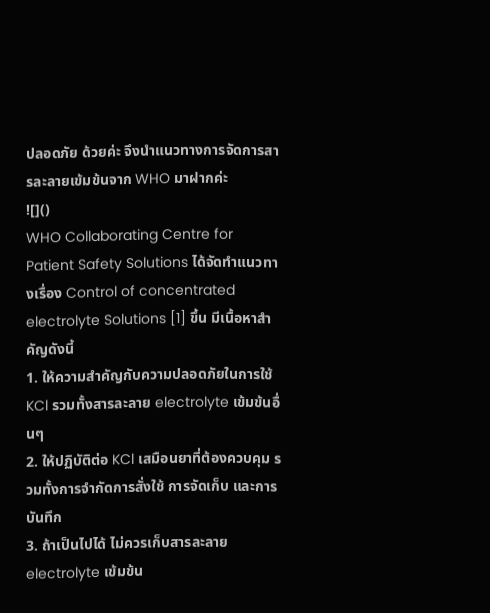ปลอดภัย ด้วยค่ะ จึงนำแนวทางการจัดการสารละลายเข้มข้นจาก WHO มาฝากค่ะ
![]()
WHO Collaborating Centre for Patient Safety Solutions ได้จัดทำแนวทางเรื่อง Control of concentrated electrolyte Solutions [1] ขึ้น มีเนื้อหาสำคัญดังนี้
1. ให้ความสำคัญกับความปลอดภัยในการใช้ KCl รวมทั้งสารละลาย electrolyte เข้มข้นอื่นๆ
2. ให้ปฏิบัติต่อ KCl เสมือนยาที่ต้องควบคุม รวมทั้งการจำกัดการสั่งใช้ การจัดเก็บ และการบันทึก
3. ถ้าเป็นไปได้ ไม่ควรเก็บสารละลาย electrolyte เข้มข้น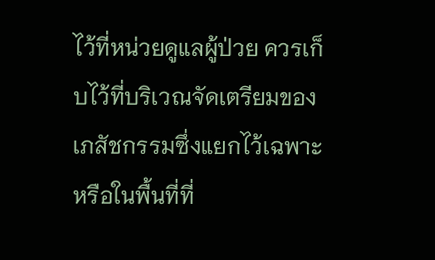ไว้ที่หน่วยดูแลผู้ป่วย ควรเก็บไว้ที่บริเวณจัดเตรียมของเภสัชกรรมซึ่งแยกไว้เฉพาะหรือในพื้นที่ที่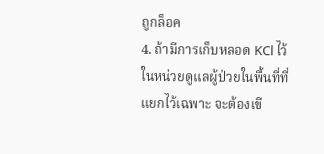ถูกล็อค
4. ถ้ามีการเก็บหลอด KCl ไว้ในหน่วยดูแลผู้ป่วยในพื้นที่ที่แยกไว้เฉพาะ จะต้องเขี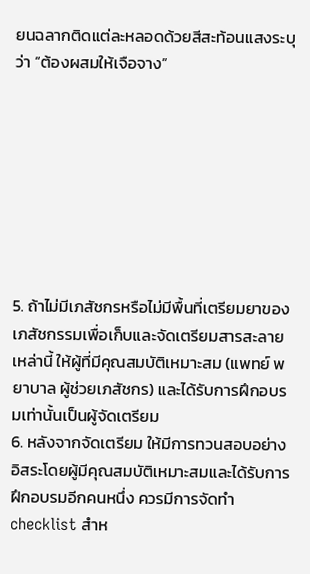ยนฉลากติดแต่ละหลอดด้วยสีสะท้อนแสงระบุว่า “ต้องผสมให้เจือจาง”








5. ถ้าไม่มีเภสัชกรหรือไม่มีพื้นที่เตรียมยาของเภสัชกรรมเพื่อเก็บและจัดเตรียมสารสะลายเหล่านี้ ให้ผู้ที่มีคุณสมบัติเหมาะสม (แพทย์ พยาบาล ผู้ช่วยเภสัชกร) และได้รับการฝึกอบรมเท่านั้นเป็นผู้จัดเตรียม
6. หลังจากจัดเตรียม ให้มีการทวนสอบอย่างอิสระโดยผู้มีคุณสมบัติเหมาะสมและได้รับการฝึกอบรมอีกคนหนึ่ง ควรมีการจัดทำ checklist สำห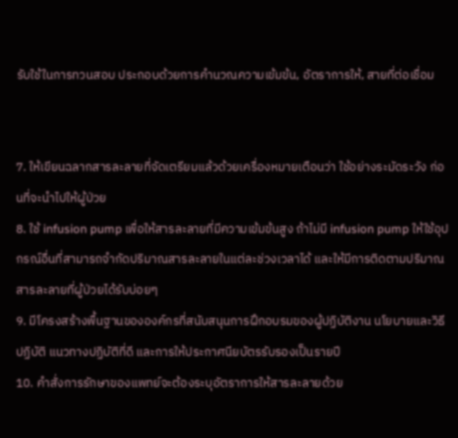รับใช้ในการทวนสอบ ประกอบด้วยการคำนวณความเข้มข้น, อัตราการให้, สายที่ต่อเชื่อม


7. ให้เขียนฉลากสารละลายที่จัดเตรียมแล้วด้วยเครื่องหมายเตือนว่า ใช้อย่างระมัดระวัง ก่อนที่จะนำไปให้ผู้ป่วย
8. ใช้ infusion pump เพื่อให้สารละลายที่มีความเข้มข้นสูง ถ้าไม่มี infusion pump ให้ใช้อุปกรณ์อื่นที่สามารถจำกัดปริมาณสารละลายในแต่ละช่วงเวลาได้ และให้มีการติดตามปริมาณสารละลายที่ผู้ป่วยได้รับบ่อยๆ
9. มีโครงสร้างพื้นฐานขององค์กรที่สนับสนุนการฝึกอบรมของผู้ปฏิบัติงาน นโยบายและวิธีปฏิบัติ แนวทางปฏิบัติที่ดี และการให้ประกาศนียบัตรรับรองเป็นรายปี
10. คำสั่งการรักษาของแพทย์จะต้องระบุอัตราการให้สารละลายด้วย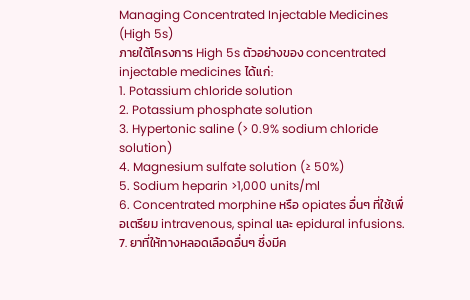Managing Concentrated Injectable Medicines (High 5s)
ภายใต้โครงการ High 5s ตัวอย่างของ concentrated injectable medicines ได้แก่:
1. Potassium chloride solution
2. Potassium phosphate solution
3. Hypertonic saline (> 0.9% sodium chloride solution)
4. Magnesium sulfate solution (≥ 50%)
5. Sodium heparin >1,000 units/ml
6. Concentrated morphine หรือ opiates อื่นๆ ที่ใช้เพื่อเตรียม intravenous, spinal และ epidural infusions.
7. ยาที่ให้ทางหลอดเลือดอื่นๆ ซึ่งมีค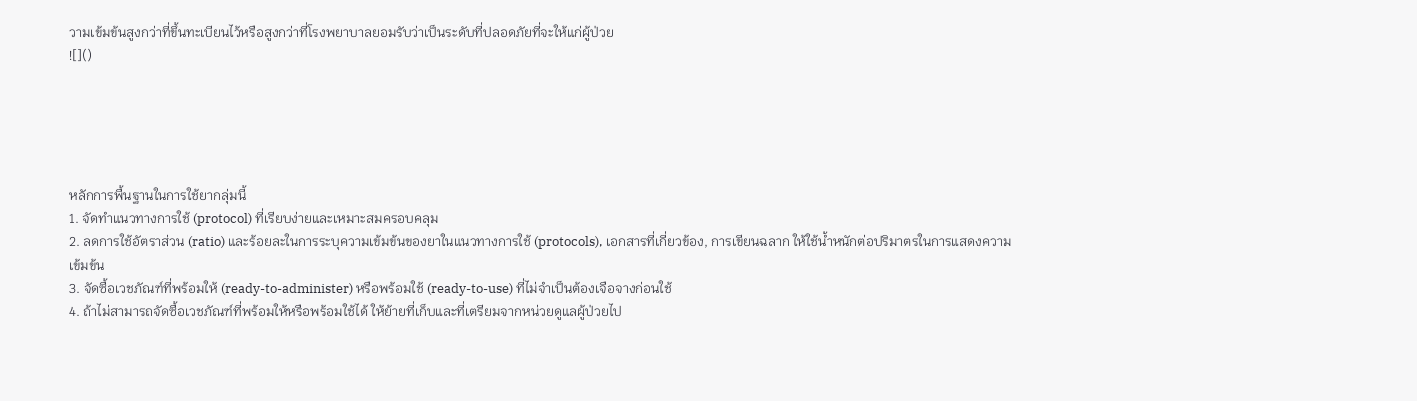วามเข้มข้นสูงกว่าที่ขึ้นทะเบียนไว้หรือสูงกว่าที่โรงพยาบาลยอมรับว่าเป็นระดับที่ปลอดภัยที่จะให้แก่ผู้ป่วย
![]()





หลักการพื้นฐานในการใช้ยากลุ่มนี้
1. จัดทำแนวทางการใช้ (protocol) ที่เรียบง่ายและเหมาะสมครอบคลุม
2. ลดการใช้อัตราส่วน (ratio) และร้อยละในการระบุความเข้มข้นของยาในแนวทางการใช้ (protocols), เอกสารที่เกี่ยวข้อง, การเขียนฉลาก ให้ใช้น้ำหนักต่อปริมาตรในการแสดงความเข้มข้น
3. จัดซื้อเวชภัณฑ์ที่พร้อมให้ (ready-to-administer) หรือพร้อมใช้ (ready-to-use) ที่ไม่จำเป็นต้องเจือจางก่อนใช้
4. ถ้าไม่สามารถจัดซื้อเวชภัณฑ์ที่พร้อมให้หรือพร้อมใช้ได้ ให้ย้ายที่เก็บและที่เตรียมจากหน่วยดูแลผู้ป่วยไป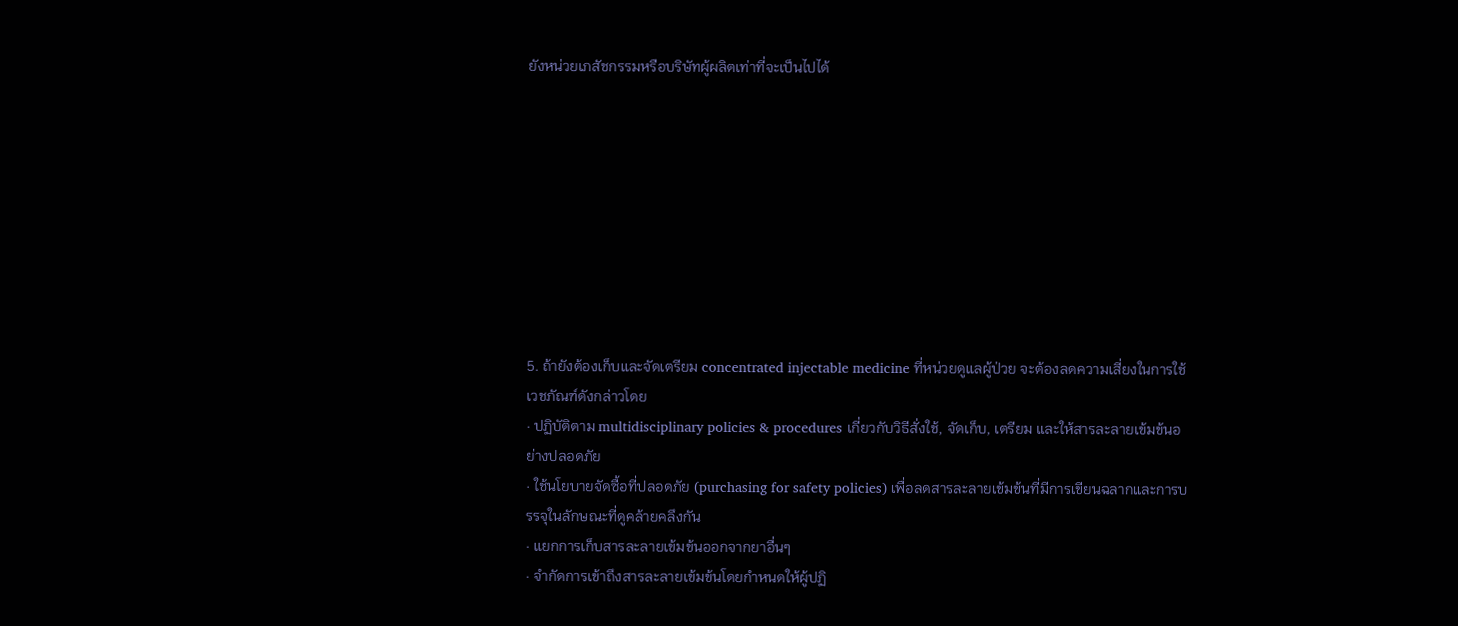ยังหน่วยเภสัชกรรมหรือบริษัทผู้ผลิตเท่าที่จะเป็นไปได้









5. ถ้ายังต้องเก็บและจัดเตรียม concentrated injectable medicine ที่หน่วยดูแลผู้ป่วย จะต้องลดความเสี่ยงในการใช้เวชภัณฑ์ดังกล่าวโดย
· ปฏิบัติตาม multidisciplinary policies & procedures เกี่ยวกับวิธีสั่งใช้, จัดเก็บ, เตรียม และให้สารละลายเข้มข้นอย่างปลอดภัย
· ใช้นโยบายจัดซื้อที่ปลอดภัย (purchasing for safety policies) เพื่อลดสารละลายเข้มข้นที่มีการเขียนฉลากและการบรรจุในลักษณะที่ดูคล้ายคลึงกัน
· แยกการเก็บสารละลายเข้มข้นออกจากยาอื่นๆ
· จำกัดการเข้าถึงสารละลายเข้มข้นโดยกำหนดให้ผู้ปฏิ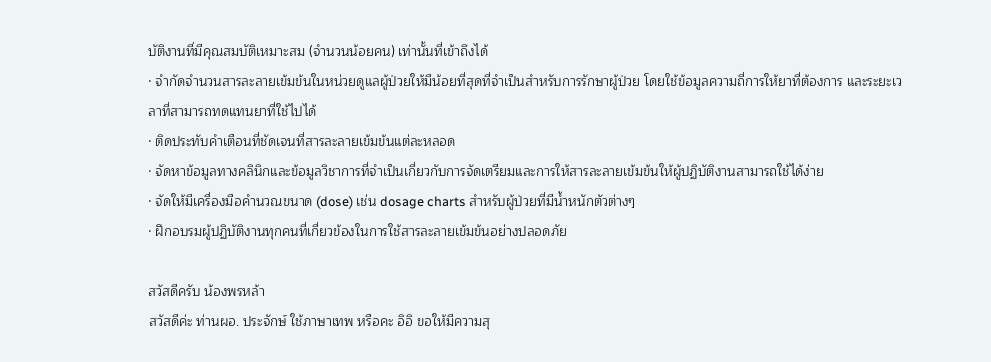บัติงานที่มีคุณสมบัติเหมาะสม (จำนวนน้อยคน) เท่านั้นที่เข้าถึงได้
· จำกัดจำนวนสารละลายเข้มข้นในหน่วยดูแลผู้ป่วยให้มีน้อยที่สุดที่จำเป็นสำหรับการรักษาผู้ป่วย โดยใช้ข้อมูลความถี่การให้ยาที่ต้องการ และระยะเวลาที่สามารถทดแทนยาที่ใช้ไปได้
· ติดประทับคำเตือนที่ชัดเจนที่สารละลายเข้มข้นแต่ละหลอด
· จัดหาข้อมูลทางคลินิกและข้อมูลวิชาการที่จำเป็นเกี่ยวกับการจัดเตรียมและการให้สารละลายเข้มข้นให้ผู้ปฏิบัติงานสามารถใช้ได้ง่าย
· จัดให้มีเครื่องมือคำนวณขนาด (dose) เช่น dosage charts สำหรับผู้ป่วยที่มีน้ำหนักตัวต่างๆ
· ฝึกอบรมผู้ปฏิบัติงานทุกคนที่เกี่ยวข้องในการใช้สารละลายเข้มข้นอย่างปลอดภัย

สวัสดีครับ น้องพรหล้า
สวัสดีค่ะ ท่านผอ. ประจักษ์ ใช้ภาษาเทพ หรือคะ อิอิ ขอให้มีความสุ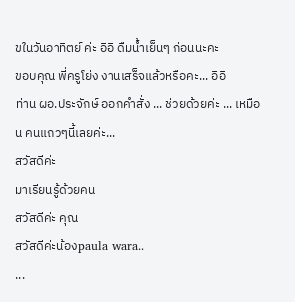ขในวันอาทิตย์ ค่ะ อิอิ ดืมน้ำเย็นๆ ก่อนนะคะ
ขอบคุณ พี่ครูโย่ง งานเสร็จแล้วหรือคะ... อิอิ
ท่าน ผอ.ประจักษ์ ออกคำสั่ง ... ช่วยด้วยค่ะ ... เหมือน คนแถวๆนี้เลยค่ะ...
สวัสดีค่ะ
มาเรียนรู้ด้วยคน
สวัสดีค่ะ คุณ
สวัสดีค่ะน้องpaula wara..
...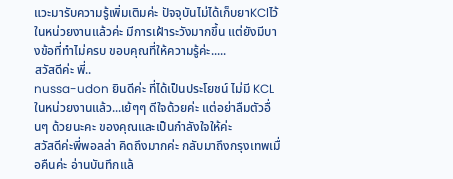แวะมารับความรู้เพิ่มเติมค่ะ ปัจจุบันไม่ได้เก็บยาKClไว้ในหน่วยงานแล้วค่ะ มีการเฝ้าระวังมากขึ้น แต่ยังมีบางข้อที่ทำไม่ครบ ขอบคุณที่ให้ความรู้ค่ะ.....
สวัสดีค่ะ พี่..
nussa-udon ยินดีค่ะ ที่ได้เป็นประโยชน์ ไม่มี KCL ในหน่วยงานแล้ว...เย้ๆๆ ดีใจด้วยค่ะ แต่อย่าลืมตัวอื่นๆ ด้วยนะคะ ของคุณและเป็นกำลังใจให้ค่ะ
สวัสดีค่ะพี่พอลล่า คิดถึงมากค่ะ กลับมาถึงกรุงเทพเมื่อคืนค่ะ อ่านบันทึกแล้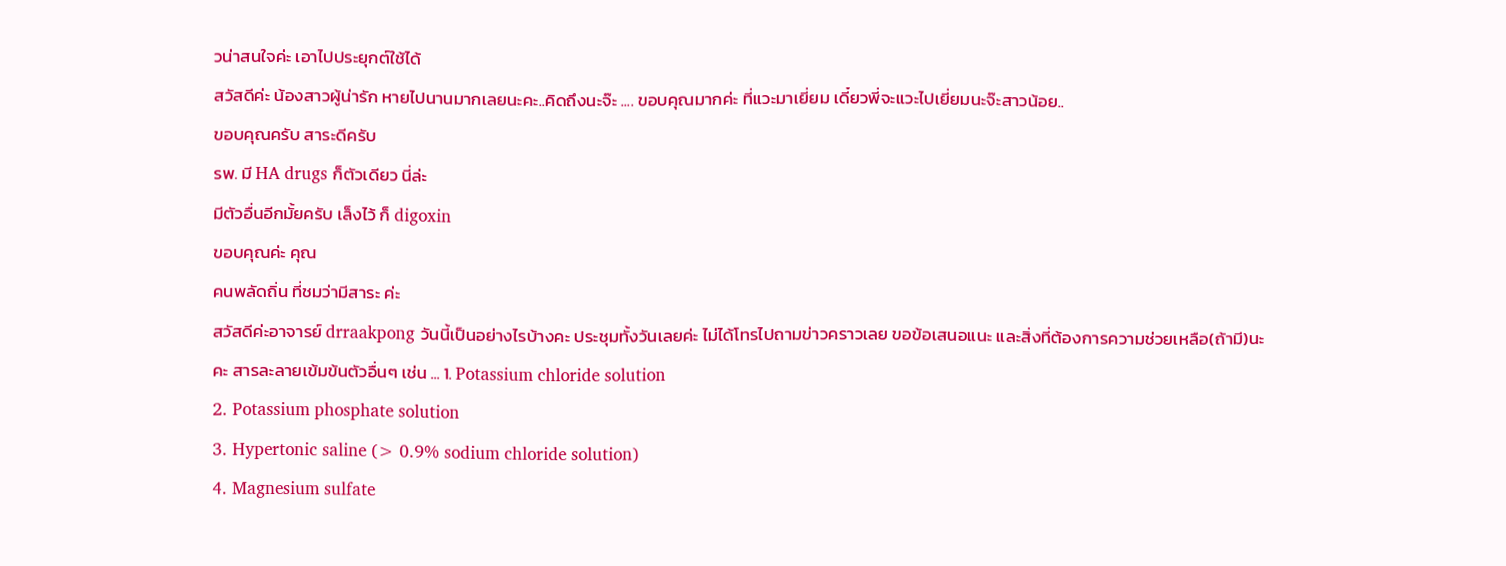วน่าสนใจค่ะ เอาไปประยุกต์ใช้ได้
สวัสดีค่ะ น้องสาวผู้น่ารัก หายไปนานมากเลยนะคะ..คิดถึงนะจ๊ะ .... ขอบคุณมากค่ะ ที่แวะมาเยี่ยม เดี๋ยวพี่จะแวะไปเยี่ยมนะจ๊ะสาวน้อย..
ขอบคุณครับ สาระดีครับ
รพ. มี HA drugs ก็ตัวเดียว นี่ล่ะ
มีตัวอื่นอีกมั้ยครับ เล็งไว้ ก็ digoxin
ขอบคุณค่ะ คุณ
คนพลัดถิ่น ที่ชมว่ามีสาระ ค่ะ
สวัสดีค่ะอาจารย์ drraakpong วันนี้เป็นอย่างไรบ้างคะ ประชุมทั้งวันเลยค่ะ ไม่ได้โทรไปถามข่าวคราวเลย ขอข้อเสนอแนะ และสิ่งที่ต้องการความช่วยเหลือ(ถ้ามี)นะคะ สารละลายเข้มข้นตัวอื่นๆ เช่น ... 1. Potassium chloride solution
2. Potassium phosphate solution
3. Hypertonic saline (> 0.9% sodium chloride solution)
4. Magnesium sulfate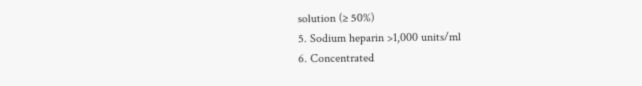solution (≥ 50%)
5. Sodium heparin >1,000 units/ml
6. Concentrated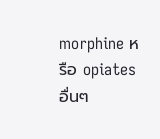morphine หรือ opiates อื่นๆ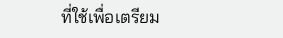ที่ใช้เพื่อเตรียม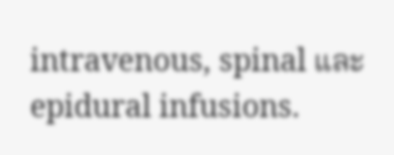intravenous, spinal และ epidural infusions.